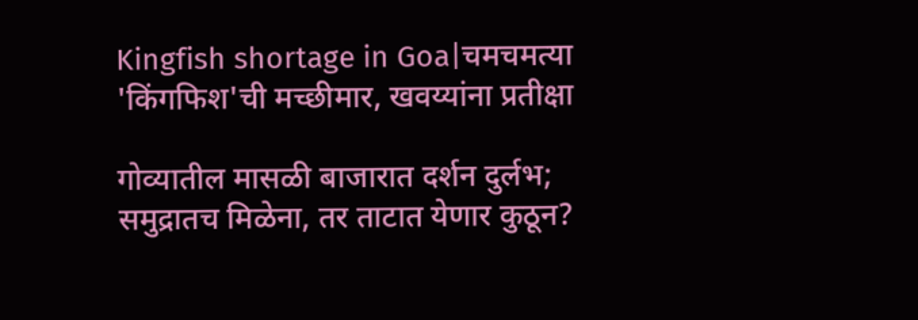Kingfish shortage in Goa|चमचमत्या 'किंगफिश'ची मच्छीमार, खवय्यांना प्रतीक्षा

गोव्यातील मासळी बाजारात दर्शन दुर्लभ; समुद्रातच मिळेना, तर ताटात येणार कुठून?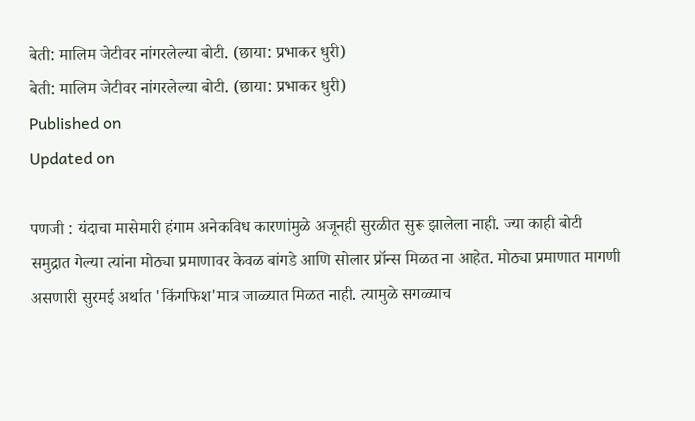बेती: मालिम जेटीवर नांगरलेल्या बोटी. (छाया: प्रभाकर धुरी)
बेती: मालिम जेटीवर नांगरलेल्या बोटी. (छाया: प्रभाकर धुरी)
Published on
Updated on

पणजी : यंदाचा मासेमारी हंगाम अनेकविध कारणांमुळे अजूनही सुरळीत सुरू झालेला नाही. ज्या काही बोटी समुद्रात गेल्या त्यांना मोठ्या प्रमाणावर केवळ बांगडे आणि सोलार प्रॉन्स मिळत ना आहेत. मोठ्या प्रमाणात मागणी असणारी सुरमई अर्थात 'किंगफिश'मात्र जाळ्यात मिळत नाही. त्यामुळे सगळ्याच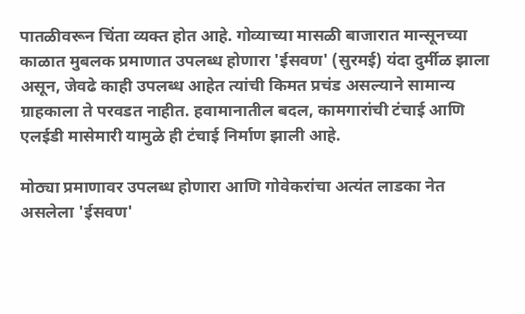पातळीवरून चिंता व्यक्त होत आहे. गोव्याच्या मासळी बाजारात मान्सूनच्या काळात मुबलक प्रमाणात उपलब्ध होणारा 'ईसवण' (सुरमई) यंदा दुर्मीळ झाला असून, जेवढे काही उपलब्ध आहेत त्यांची किमत प्रचंड असल्याने सामान्य ग्राहकाला ते परवडत नाहीत. हवामानातील बदल, कामगारांची टंचाई आणि एलईडी मासेमारी यामुळे ही टंचाई निर्माण झाली आहे.

मोठ्या प्रमाणावर उपलब्ध होणारा आणि गोवेकरांचा अत्यंत लाडका नेत असलेला 'ईसवण'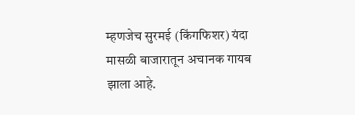म्हणजेच सुरमई (किंगफिशर) यंदा मासळी बाजारातून अचानक गायब झाला आहे.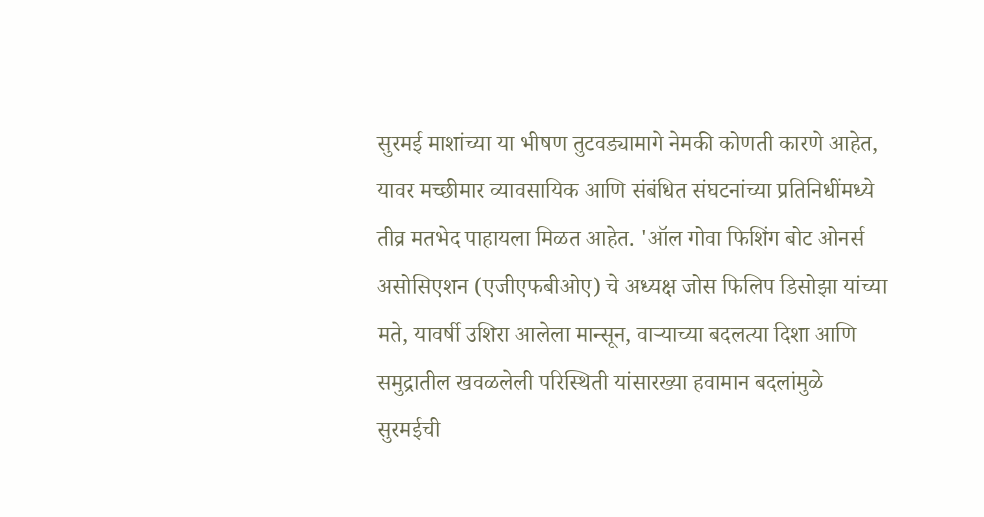सुरमई माशांच्या या भीषण तुटवड्यामागे नेमकी कोणती कारणे आहेत, यावर मच्छीमार व्यावसायिक आणि संबंधित संघटनांच्या प्रतिनिधींमध्ये तीव्र मतभेद पाहायला मिळत आहेत. 'ऑल गोवा फिशिंग बोट ओनर्स असोसिएशन (एजीएफबीओए) चे अध्यक्ष जोस फिलिप डिसोझा यांच्या मते, यावर्षी उशिरा आलेला मान्सून, वाऱ्याच्या बदलत्या दिशा आणि समुद्रातील खवळलेली परिस्थिती यांसारख्या हवामान बदलांमुळे सुरमईची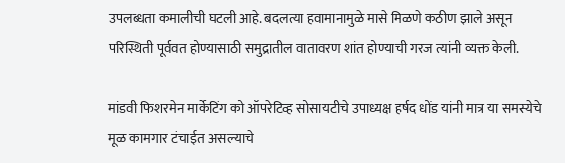उपलब्धता कमालीची घटली आहे. बदलत्या हवामानामुळे मासे मिळणे कठीण झाले असून परिस्थिती पूर्ववत होण्यासाठी समुद्रातील वातावरण शांत होण्याची गरज त्यांनी व्यक्त केली.

मांडवी फिशरमेन मार्केटिंग को ऑपरेटिव्ह सोसायटीचे उपाध्यक्ष हर्षद धोंड यांनी मात्र या समस्येचे मूळ कामगार टंचाईत असल्याचे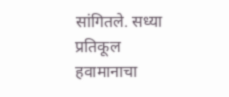सांगितले. सध्या प्रतिकूल हवामानाचा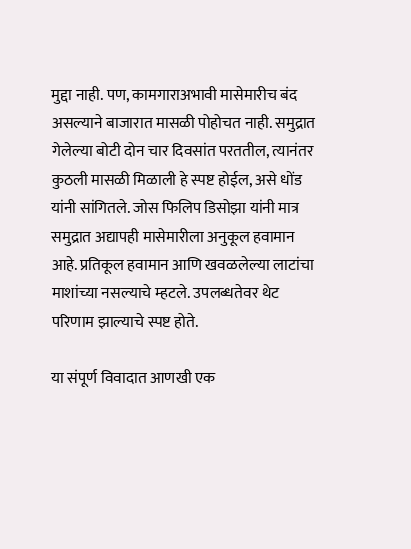मुद्दा नाही. पण, कामगाराअभावी मासेमारीच बंद असल्याने बाजारात मासळी पोहोचत नाही. समुद्रात गेलेल्या बोटी दोन चार दिवसांत परततील, त्यानंतर कुठली मासळी मिळाली हे स्पष्ट होईल, असे धोंड यांनी सांगितले. जोस फिलिप डिसोझा यांनी मात्र समुद्रात अद्यापही मासेमारीला अनुकूल हवामान आहे. प्रतिकूल हवामान आणि खवळलेल्या लाटांचा माशांच्या नसल्याचे म्हटले. उपलब्धतेवर थेट परिणाम झाल्याचे स्पष्ट होते.

या संपूर्ण विवादात आणखी एक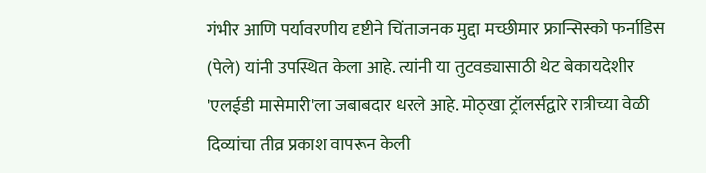गंभीर आणि पर्यावरणीय दृष्टीने चिंताजनक मुद्दा मच्छीमार फ्रान्सिस्को फर्नाडिस (पेले) यांनी उपस्थित केला आहे. त्यांनी या तुटवड्यासाठी थेट बेकायदेशीर 'एलईडी मासेमारी'ला जबाबदार धरले आहे. मोठ्खा ट्रॉलर्सद्वारे रात्रीच्या वेळी दिव्यांचा तीव्र प्रकाश वापरून केली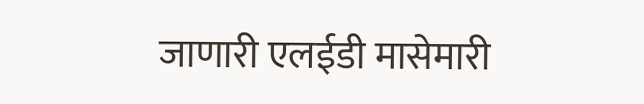जाणारी एलईडी मासेमारी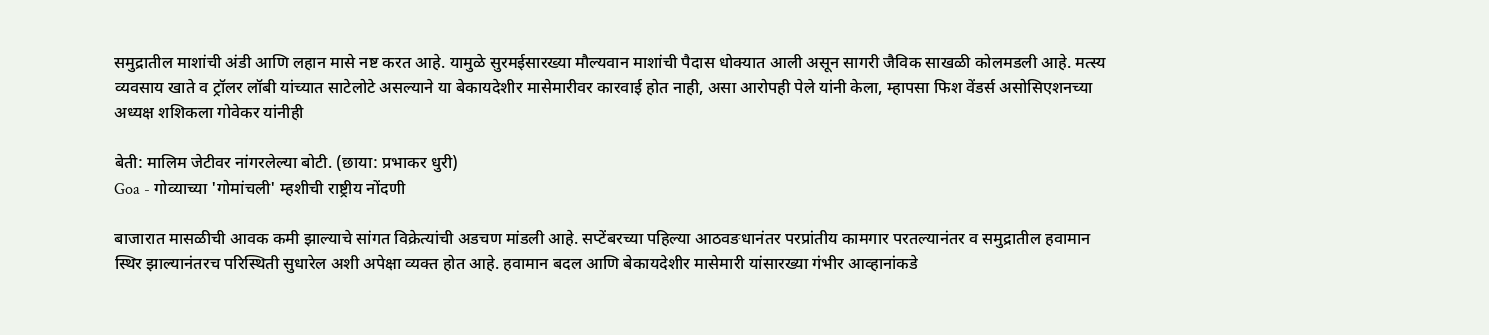समुद्रातील माशांची अंडी आणि लहान मासे नष्ट करत आहे. यामुळे सुरमईसारख्या मौल्यवान माशांची पैदास धोक्यात आली असून सागरी जैविक साखळी कोलमडली आहे. मत्स्य व्यवसाय खाते व ट्रॉलर लॉबी यांच्यात साटेलोटे असल्याने या बेकायदेशीर मासेमारीवर कारवाई होत नाही, असा आरोपही पेले यांनी केला, म्हापसा फिश वेंडर्स असोसिएशनच्या अध्यक्ष शशिकला गोवेकर यांनीही

बेती: मालिम जेटीवर नांगरलेल्या बोटी. (छाया: प्रभाकर धुरी)
Goa - गोव्याच्या 'गोमांचली' म्हशीची राष्ट्रीय नोंदणी

बाजारात मासळीची आवक कमी झाल्याचे सांगत विक्रेत्यांची अडचण मांडली आहे. सप्टेंबरच्या पहिल्या आठवङधानंतर परप्रांतीय कामगार परतल्यानंतर व समुद्रातील हवामान स्थिर झाल्यानंतरच परिस्थिती सुधारेल अशी अपेक्षा व्यक्त होत आहे. हवामान बदल आणि बेकायदेशीर मासेमारी यांसारख्या गंभीर आव्हानांकडे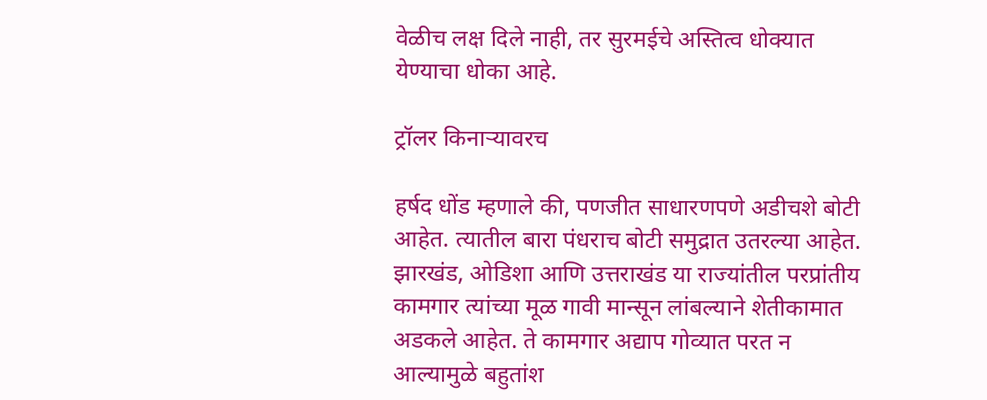वेळीच लक्ष दिले नाही, तर सुरमईचे अस्तित्व धोक्यात येण्याचा धोका आहे.

ट्रॉलर किनाऱ्यावरच

हर्षद धोंड म्हणाले की, पणजीत साधारणपणे अडीचशे बोटी आहेत. त्यातील बारा पंधराच बोटी समुद्रात उतरल्या आहेत. झारखंड, ओडिशा आणि उत्तराखंड या राज्यांतील परप्रांतीय कामगार त्यांच्या मूळ गावी मान्सून लांबल्याने शेतीकामात अडकले आहेत. ते कामगार अद्याप गोव्यात परत न आल्यामुळे बहुतांश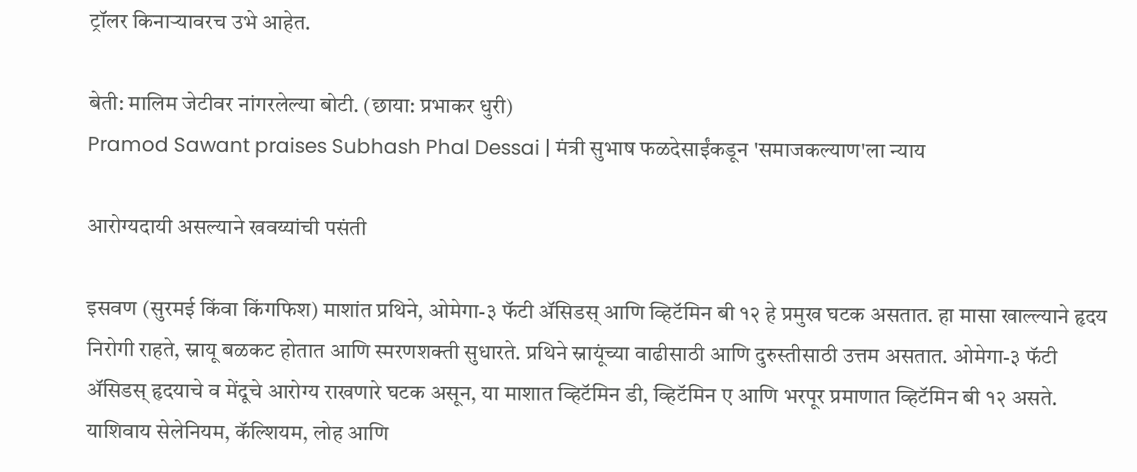ट्रॉलर किनाऱ्यावरच उभे आहेत.

बेती: मालिम जेटीवर नांगरलेल्या बोटी. (छाया: प्रभाकर धुरी)
Pramod Sawant praises Subhash Phal Dessai | मंत्री सुभाष फळदेसाईंकडून 'समाजकल्याण'ला न्याय

आरोग्यदायी असल्याने खवय्यांची पसंती

इसवण (सुरमई किंवा किंगफिश) माशांत प्रथिने, ओमेगा-३ फॅटी ॲसिडस् आणि व्हिटॅमिन बी १२ हे प्रमुख घटक असतात. हा मासा खाल्ल्याने हृदय निरोगी राहते, स्नायू बळकट होतात आणि स्मरणशक्ती सुधारते. प्रथिने स्नायूंच्या वाढीसाठी आणि दुरुस्तीसाठी उत्तम असतात. ओमेगा-३ फॅटी ॲसिडस् हृदयाचे व मेंदूचे आरोग्य राखणारे घटक असून, या माशात व्हिटॅमिन डी, व्हिटॅमिन ए आणि भरपूर प्रमाणात व्हिटॅमिन बी १२ असते. याशिवाय सेलेनियम, कॅल्शियम, लोह आणि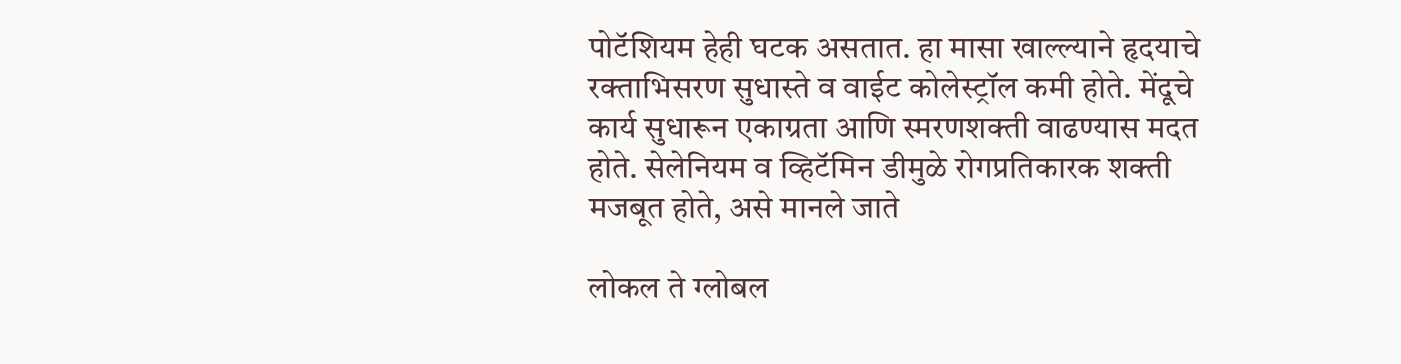पोटॅशियम हेही घटक असतात. हा मासा खाल्ल्याने हृदयाचे रक्ताभिसरण सुधास्ते व वाईट कोलेस्ट्रॉल कमी होते. मेंदूचे कार्य सुधारून एकाग्रता आणि स्मरणशक्ती वाढण्यास मदत होते. सेलेनियम व व्हिटॅमिन डीमुळे रोगप्रतिकारक शक्ती मजबूत होते, असे मानले जाते

लोकल ते ग्लोबल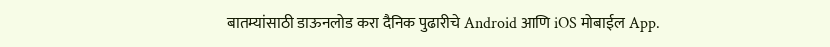बातम्यांसाठी डाऊनलोड करा दैनिक पुढारीचे Android आणि iOS मोबाईल App.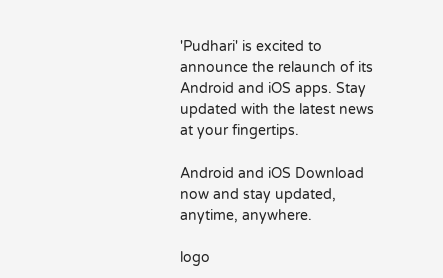'Pudhari' is excited to announce the relaunch of its Android and iOS apps. Stay updated with the latest news at your fingertips.

Android and iOS Download now and stay updated, anytime, anywhere.

logo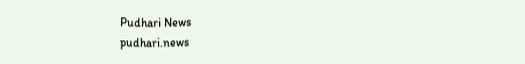Pudhari News
pudhari.news